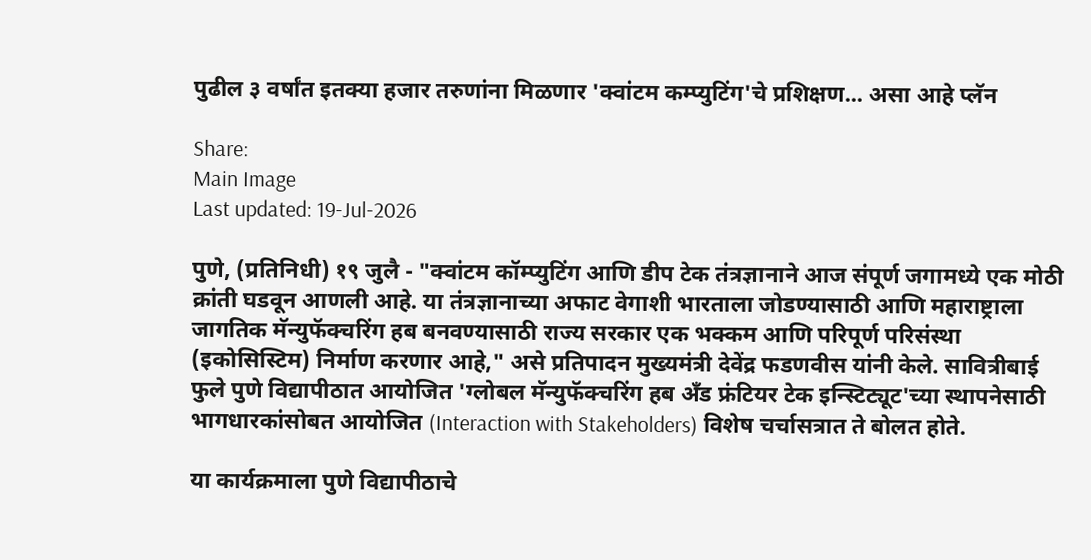पुढील ३ वर्षांत इतक्या हजार तरुणांना मिळणार 'क्वांटम कम्प्युटिंग'चे प्रशिक्षण... असा आहे प्लॅन

Share:
Main Image
Last updated: 19-Jul-2026

पुणे, (प्रतिनिधी) १९ जुलै - "क्वांटम कॉम्प्युटिंग आणि डीप टेक तंत्रज्ञानाने आज संपूर्ण जगामध्ये एक मोठी क्रांती घडवून आणली आहे. या तंत्रज्ञानाच्या अफाट वेगाशी भारताला जोडण्यासाठी आणि महाराष्ट्राला जागतिक मॅन्युफॅक्चरिंग हब बनवण्यासाठी राज्य सरकार एक भक्कम आणि परिपूर्ण परिसंस्था (इकोसिस्टिम) निर्माण करणार आहे," असे प्रतिपादन मुख्यमंत्री देवेंद्र फडणवीस यांनी केले. सावित्रीबाई फुले पुणे विद्यापीठात आयोजित 'ग्लोबल मॅन्युफॅक्चरिंग हब अँड फ्रंटियर टेक इन्स्टिट्यूट'च्या स्थापनेसाठी भागधारकांसोबत आयोजित (Interaction with Stakeholders) विशेष चर्चासत्रात ते बोलत होते.

या कार्यक्रमाला पुणे विद्यापीठाचे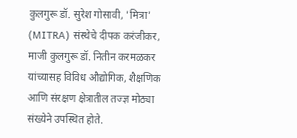कुलगुरू डॉ. सुरेश गोसावी, 'मित्रा' (MITRA) संस्थेचे दीपक करंजीकर, माजी कुलगुरू डॉ. नितीन करमळकर यांच्यासह विविध औद्योगिक, शैक्षणिक आणि संरक्षण क्षेत्रातील तज्ज्ञ मोठ्या संख्येने उपस्थित होते.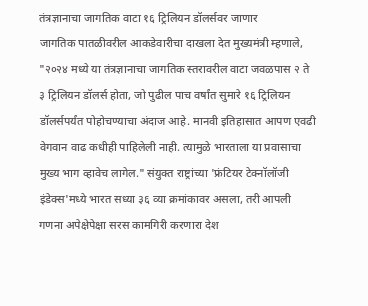तंत्रज्ञानाचा जागतिक वाटा १६ ट्रिलियन डॉलर्सवर जाणार
जागतिक पातळीवरील आकडेवारीचा दाखला देत मुख्यमंत्री म्हणाले, "२०२४ मध्ये या तंत्रज्ञानाचा जागतिक स्तरावरील वाटा जवळपास २ ते ३ ट्रिलियन डॉलर्स होता, जो पुढील पाच वर्षांत सुमारे १६ ट्रिलियन डॉलर्सपर्यंत पोहोचण्याचा अंदाज आहे. मानवी इतिहासात आपण एवढी वेगवान वाढ कधीही पाहिलेली नाही. त्यामुळे भारताला या प्रवासाचा मुख्य भाग व्हावेच लागेल." संयुक्त राष्ट्रांच्या 'फ्रंटियर टेक्नॉलॉजी इंडेक्स'मध्ये भारत सध्या ३६ व्या क्रमांकावर असला, तरी आपली गणना अपेक्षेपेक्षा सरस कामगिरी करणारा देश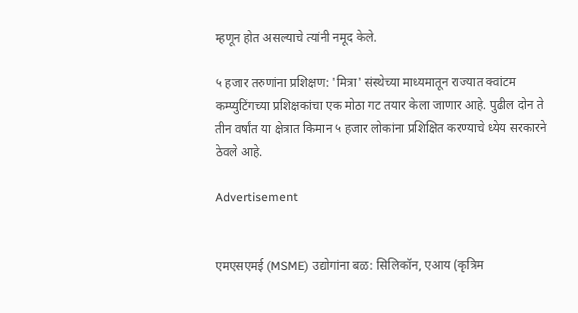म्हणून होत असल्याचे त्यांनी नमूद केले.

५ हजार तरुणांना प्रशिक्षण: 'मित्रा' संस्थेच्या माध्यमातून राज्यात क्वांटम कम्प्युटिंगच्या प्रशिक्षकांचा एक मोठा गट तयार केला जाणार आहे. पुढील दोन ते तीन वर्षांत या क्षेत्रात किमान ५ हजार लोकांना प्रशिक्षित करण्याचे ध्येय सरकारने ठेवले आहे.

Advertisement


एमएसएमई (MSME) उद्योगांना बळ: सिलिकॉन, एआय (कृत्रिम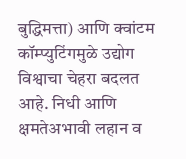बुद्धिमत्ता) आणि क्वांटम कॉम्प्युटिंगमुळे उद्योग विश्वाचा चेहरा बदलत आहे. निधी आणि क्षमतेअभावी लहान व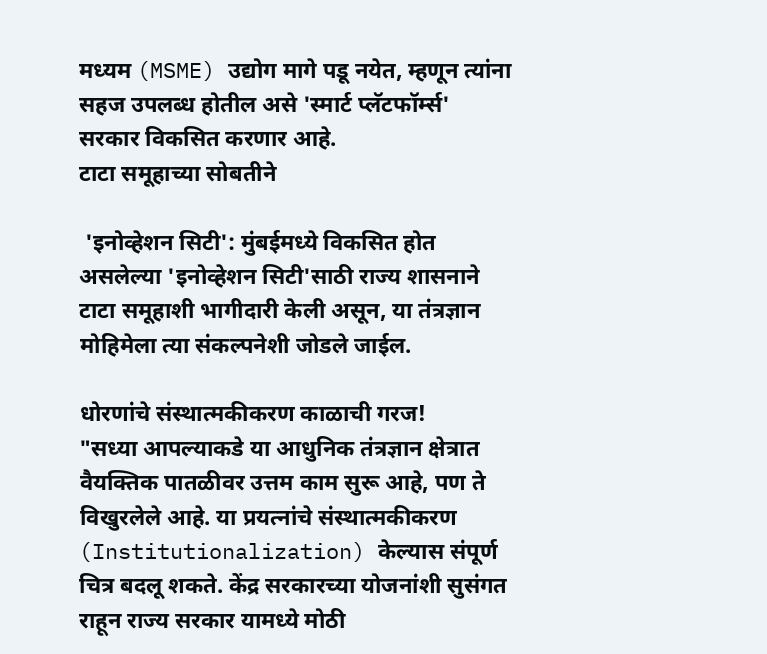मध्यम (MSME) उद्योग मागे पडू नयेत, म्हणून त्यांना सहज उपलब्ध होतील असे 'स्मार्ट प्लॅटफॉर्म्स' सरकार विकसित करणार आहे.
टाटा समूहाच्या सोबतीने

 'इनोव्हेशन सिटी': मुंबईमध्ये विकसित होत असलेल्या 'इनोव्हेशन सिटी'साठी राज्य शासनाने टाटा समूहाशी भागीदारी केली असून, या तंत्रज्ञान मोहिमेला त्या संकल्पनेशी जोडले जाईल.

धोरणांचे संस्थात्मकीकरण काळाची गरज!
"सध्या आपल्याकडे या आधुनिक तंत्रज्ञान क्षेत्रात वैयक्तिक पातळीवर उत्तम काम सुरू आहे, पण ते विखुरलेले आहे. या प्रयत्नांचे संस्थात्मकीकरण (Institutionalization) केल्यास संपूर्ण चित्र बदलू शकते. केंद्र सरकारच्या योजनांशी सुसंगत राहून राज्य सरकार यामध्ये मोठी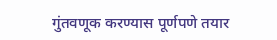गुंतवणूक करण्यास पूर्णपणे तयार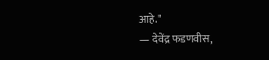आहे."
— देवेंद्र फडणवीस,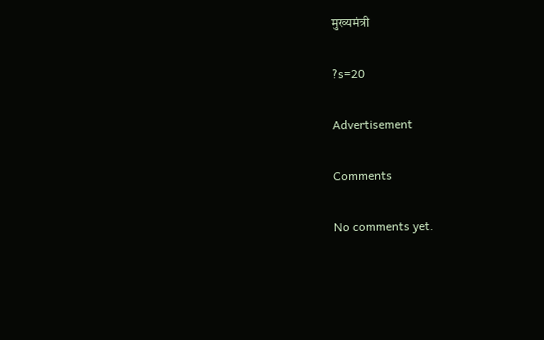मुख्यमंत्री

?s=20

Advertisement

Comments

No comments yet.